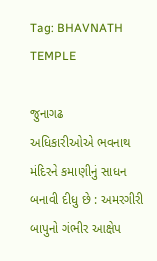Tag: BHAVNATH TEMPLE

જુનાગઢ
અધિકારીઓએ ભવનાથ મંદિરને કમાણીનું સાધન બનાવી દીધુ છે : અમરગીરી બાપુનો ગંભીર આક્ષેપ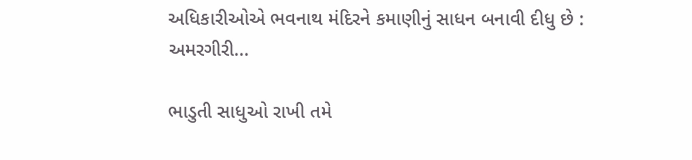અધિકારીઓએ ભવનાથ મંદિરને કમાણીનું સાધન બનાવી દીધુ છે : અમરગીરી...

ભાડુતી સાધુઓ રાખી તમે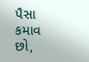પૈસા કમાવ છો,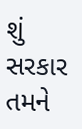શું સરકાર તમને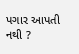પગાર આપતી નથી ?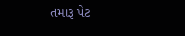તમારૂ પેટ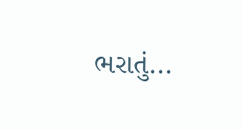ભરાતું...